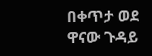በቀጥታ ወደ ዋናው ጉዳይ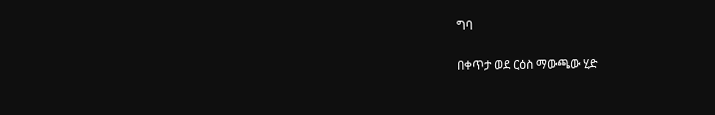ግባ

በቀጥታ ወደ ርዕስ ማውጫው ሂድ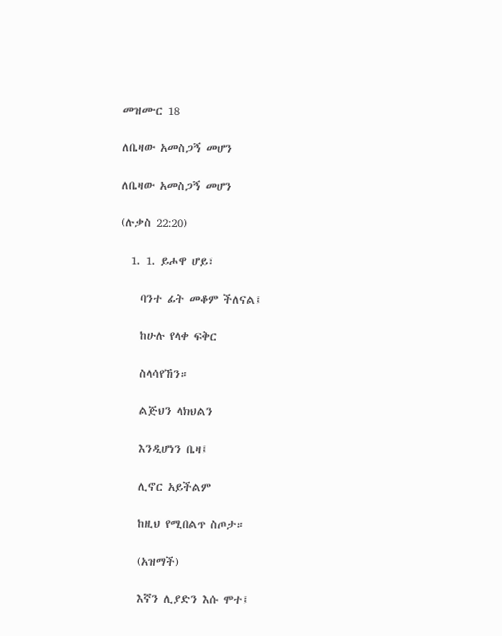መዝሙር 18

ለቤዛው አመስጋኝ መሆን

ለቤዛው አመስጋኝ መሆን

(ሉቃስ 22:20)

  1. 1. ይሖዋ ሆይ፣

    ባንተ ፊት መቆም ችለናል፤

    ከሁሉ የላቀ ፍቅር

    ስላሳየኸን።

    ልጅህን ላክህልን

    እንዲሆነን ቤዛ፤

    ሊኖር አይችልም

    ከዚህ የሚበልጥ ስጦታ።

    (አዝማች)

    እኛን ሊያድን እሱ ሞተ፤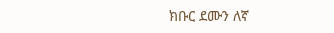ክቡር ደሙን ለኛ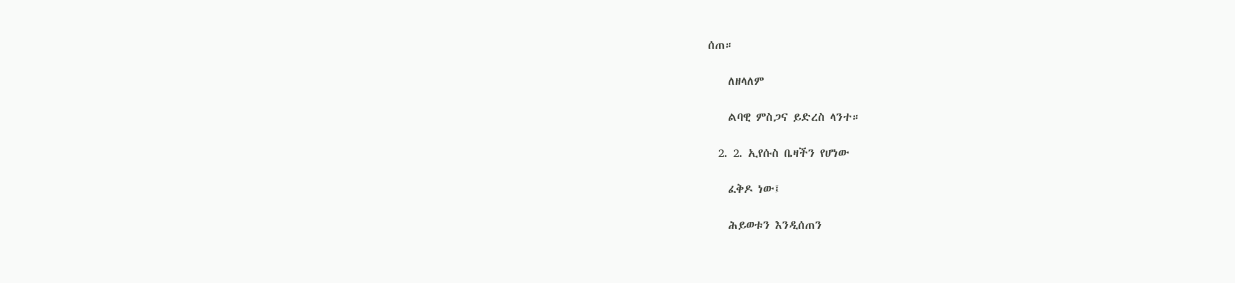ሰጠ።

    ለዘላለም

    ልባዊ ምስጋና ይድረስ ላንተ።

  2. 2. ኢየሱስ ቤዛችን የሆነው

    ፈቅዶ ነው፤

    ሕይወቱን እንዲሰጠን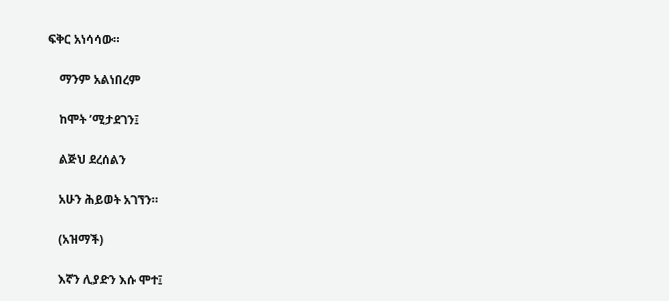ፍቅር አነሳሳው።

    ማንም አልነበረም

    ከሞት ’ሚታደገን፤

    ልጅህ ደረሰልን

    አሁን ሕይወት አገኘን።

    (አዝማች)

    እኛን ሊያድን እሱ ሞተ፤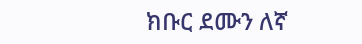ክቡር ደሙን ለኛ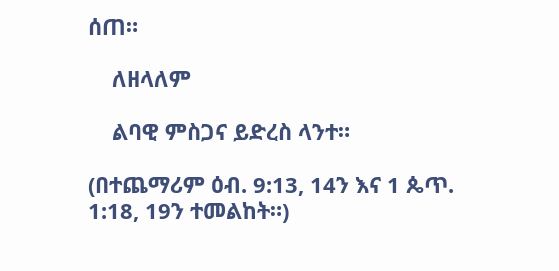ሰጠ።

    ለዘላለም

    ልባዊ ምስጋና ይድረስ ላንተ።

(በተጨማሪም ዕብ. 9:13, 14ን እና 1 ጴጥ. 1:18, 19ን ተመልከት።)